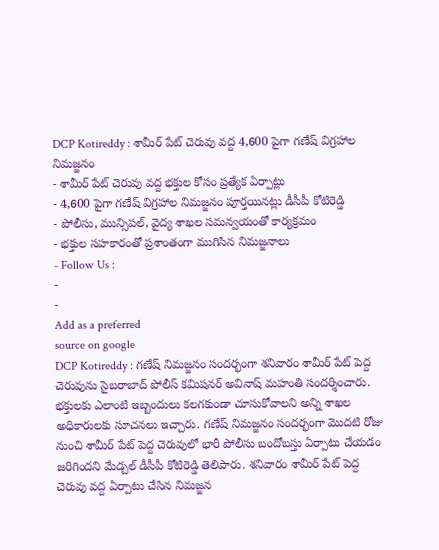DCP Kotireddy : శామీర్ పేట్ చెరువు వద్ద 4,600 పైగా గణేష్ విగ్రహాల నిమజ్జనం
- శామీర్ పేట్ చెరువు వద్ద భక్తుల కోసం ప్రత్యేక ఏర్పాట్లు
- 4,600 పైగా గణేష్ విగ్రహాల నిమజ్జనం పూర్తయినట్లు డీసీపీ కోటిరెడ్డి
- పోలీసు, మున్సిపల్, వైద్య శాఖల సమన్వయంతో కార్యక్రమం
- భక్తుల సహకారంతో ప్రశాంతంగా ముగిసిన నిమజ్జనాలు
- Follow Us :
-
-
Add as a preferred
source on google
DCP Kotireddy : గణేష్ నిమజ్జనం సందర్భంగా శనివారం శామీర్ పేట్ పెద్ద చెరువును సైబరాబాద్ పోలీస్ కమిషనర్ అవినాష్ మహంతి సందర్శించారు. భక్తులకు ఎలాంటి ఇబ్బందులు కలగకుండా చూసుకోవాలని అన్ని శాఖల అధికారులకు సూచనలు ఇచ్చారు. గణేష్ నిమజ్జనం సందర్భంగా మొదటి రోజు నుంచి శామీర్ పేట్ పెద్ద చెరువులో భారీ పోలీసు బందోబస్తు ఏర్పాటు చేయడం జరిగిందని మేడ్చల్ డీసీపీ కోటిరెడ్డి తెలిపారు. శనివారం శామీర్ పేట్ పెద్ద చెరువు వద్ద ఏర్పాటు చేసిన నిమజ్జన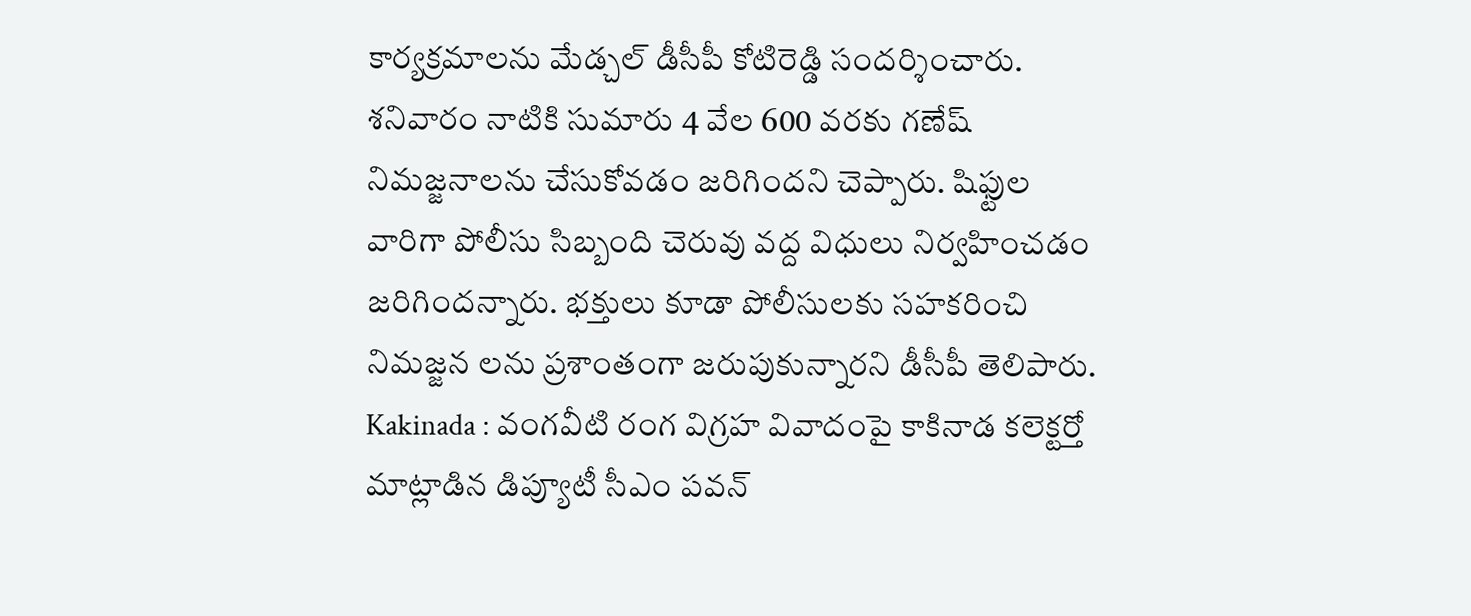కార్యక్రమాలను మేడ్చల్ డీసీపీ కోటిరెడ్డి సందర్శించారు. శనివారం నాటికి సుమారు 4 వేల 600 వరకు గణేష్ నిమజ్జనాలను చేసుకోవడం జరిగిందని చెప్పారు. షిఫ్టుల వారిగా పోలీసు సిబ్బంది చెరువు వద్ద విధులు నిర్వహించడం జరిగిందన్నారు. భక్తులు కూడా పోలీసులకు సహకరించి నిమజ్జన లను ప్రశాంతంగా జరుపుకున్నారని డీసీపీ తెలిపారు.
Kakinada : వంగవీటి రంగ విగ్రహ వివాదంపై కాకినాడ కలెక్టర్తో మాట్లాడిన డిప్యూటీ సీఎం పవన్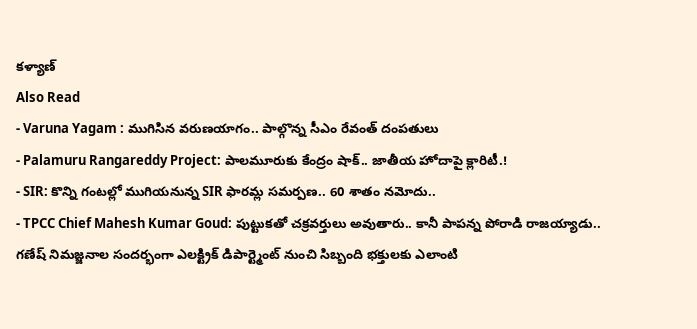కళ్యాణ్
Also Read
- Varuna Yagam : ముగిసిన వరుణయాగం.. పాల్గొన్న సీఎం రేవంత్ దంపతులు
- Palamuru Rangareddy Project: పాలమూరుకు కేంద్రం షాక్.. జాతీయ హోదాపై క్లారిటీ.!
- SIR: కొన్ని గంటల్లో ముగియనున్న SIR ఫారమ్ల సమర్పణ.. 60 శాతం నమోదు..
- TPCC Chief Mahesh Kumar Goud: పుట్టుకతో చక్రవర్తులు అవుతారు.. కానీ పాపన్న పోరాడి రాజయ్యాడు..
గణేష్ నిమజ్జనాల సందర్భంగా ఎలక్ట్రిక్ డిపార్ట్మెంట్ నుంచి సిబ్బంది భక్తులకు ఎలాంటి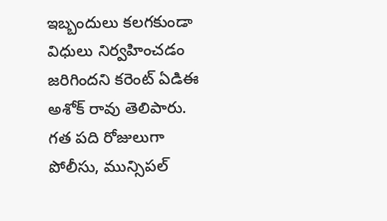ఇబ్బందులు కలగకుండా విధులు నిర్వహించడం జరిగిందని కరెంట్ ఏడిఈ అశోక్ రావు తెలిపారు. గత పది రోజులుగా పోలీసు, మున్సిపల్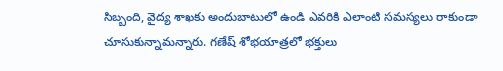సిబ్బంది, వైద్య శాఖకు అందుబాటులో ఉండి ఎవరికి ఎలాంటి సమస్యలు రాకుండా చూసుకున్నామన్నారు. గణేష్ శోభయాత్రలో భక్తులు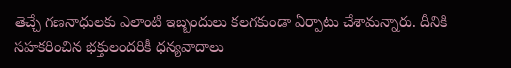తెచ్చే గణనాధులకు ఎలాంటి ఇబ్బందులు కలగకుండా ఏర్పాటు చేశామన్నారు. దీనికి సహకరించిన భక్తులందరికీ ధన్యవాదాలు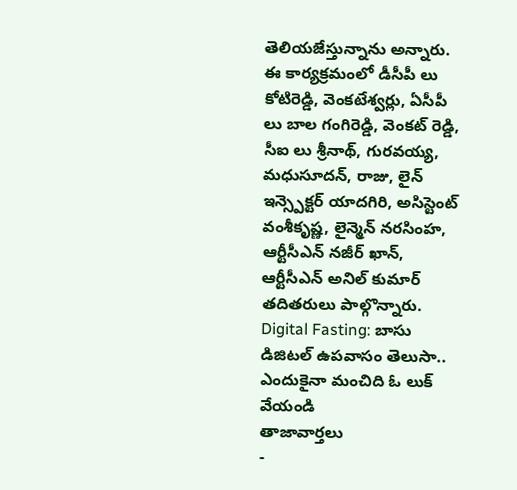తెలియజేస్తున్నాను అన్నారు. ఈ కార్యక్రమంలో డీసీపీ లు కోటిరెడ్డి, వెంకటేశ్వర్లు, ఏసీపీ లు బాల గంగిరెడ్డి, వెంకట్ రెడ్డి, సీఐ లు శ్రీనాథ్, గురవయ్య, మధుసూదన్, రాజు, లైన్ ఇన్స్పెక్టర్ యాదగిరి, అసిస్టెంట్ వంశీకృష్ణ, లైన్మెన్ నరసింహ, ఆర్టీసీఎన్ నజీర్ ఖాన్, ఆర్టీసీఎన్ అనిల్ కుమార్ తదితరులు పాల్గొన్నారు.
Digital Fasting: బాసు డిజిటల్ ఉపవాసం తెలుసా.. ఎందుకైనా మంచిది ఓ లుక్ వేయండి
తాజావార్తలు
-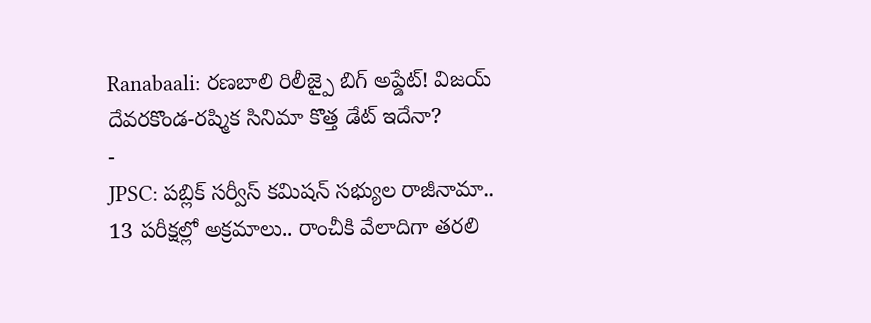Ranabaali: రణబాలి రిలీజ్పై బిగ్ అప్డేట్! విజయ్ దేవరకొండ-రష్మిక సినిమా కొత్త డేట్ ఇదేనా?
-
JPSC: పబ్లిక్ సర్వీస్ కమిషన్ సభ్యుల రాజీనామా.. 13 పరీక్షల్లో అక్రమాలు.. రాంచీకి వేలాదిగా తరలి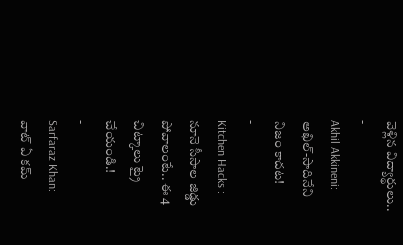వెళ్లిన విద్యార్థులు..
-
Akhil Akkineni: అఖిల్-సాదినేని నిజం కాదట!
-
Kitchen Hacks : నూనె సీసాల జిడ్డు పోవాలంటే.. ఈ 4 చిట్కాలు ట్రై చేయండి.!
-
Sarfaraz Khan: వాట్ ఏ కమ్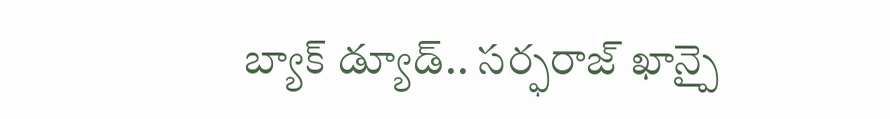బ్యాక్ డ్యూడ్.. సర్ఫరాజ్ ఖాన్పై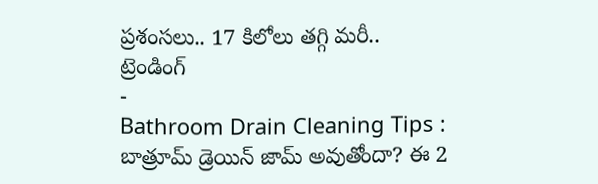ప్రశంసలు.. 17 కిలోలు తగ్గి మరీ..
ట్రెండింగ్
-
Bathroom Drain Cleaning Tips : బాత్రూమ్ డ్రెయిన్ జామ్ అవుతోందా? ఈ 2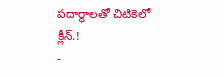పదార్థాలతో చిటికెలో క్లీన్.!
-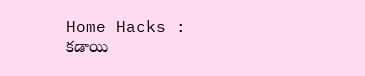Home Hacks : కడాయి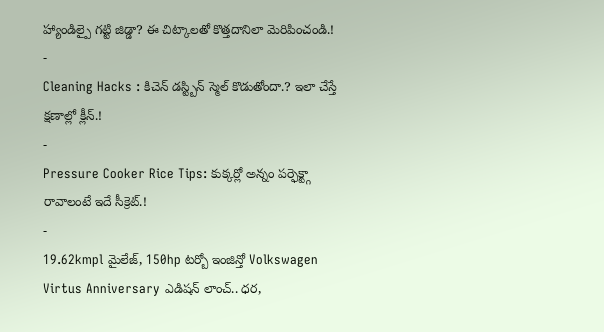హ్యాండిల్పై గట్టి జిడ్డా? ఈ చిట్కాలతో కొత్తదానిలా మెరిపించండి.!
-
Cleaning Hacks : కిచెన్ డస్ట్బిన్ స్మెల్ కొడుతోందా.? ఇలా చేస్తే క్షణాల్లో క్లీన్.!
-
Pressure Cooker Rice Tips: కుక్కర్లో అన్నం పర్ఫెక్ట్గా రావాలంటే ఇదే సీక్రెట్.!
-
19.62kmpl మైలేజ్, 150hp టర్బో ఇంజిన్తో Volkswagen Virtus Anniversary ఎడిషన్ లాంచ్.. ధర,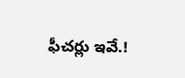ఫీచర్లు ఇవే.!